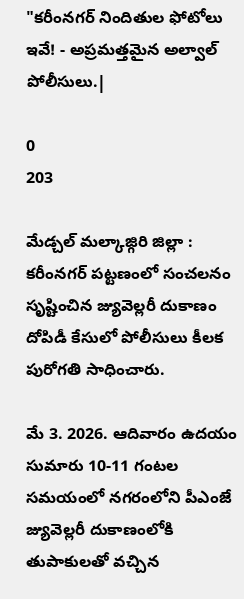"కరీంనగర్ నిందితుల ఫోటోలు ఇవే! - అప్రమత్తమైన అల్వాల్ పోలీసులు.|

0
203

మేడ్చల్ మల్కాజ్గిరి జిల్లా : కరీంనగర్ పట్టణంలో సంచలనం సృష్టించిన జ్యువెల్లరీ దుకాణం దోపిడీ కేసులో పోలీసులు కీలక పురోగతి సాధించారు.

మే 3. 2026. ఆదివారం ఉదయం సుమారు 10-11 గంటల సమయంలో నగరంలోని పీఎంజే జ్యువెల్లరీ దుకాణంలోకి తుపాకులతో వచ్చిన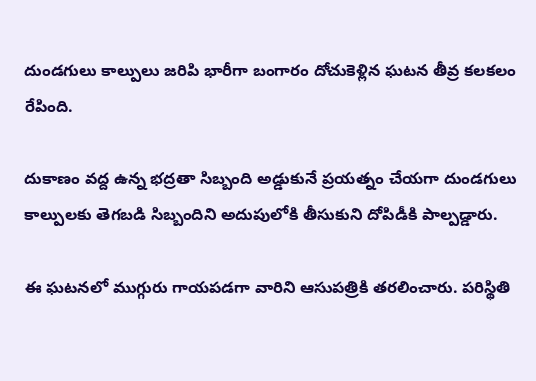దుండగులు కాల్పులు జరిపి భారీగా బంగారం దోచుకెళ్లిన ఘటన తీవ్ర కలకలం రేపింది.

దుకాణం వద్ద ఉన్న భద్రతా సిబ్బంది అడ్డుకునే ప్రయత్నం చేయగా దుండగులు కాల్పులకు తెగబడి సిబ్బందిని అదుపులోకి తీసుకుని దోపిడీకి పాల్పడ్డారు.

ఈ ఘటనలో ముగ్గురు గాయపడగా వారిని ఆసుపత్రికి తరలించారు. పరిస్థితి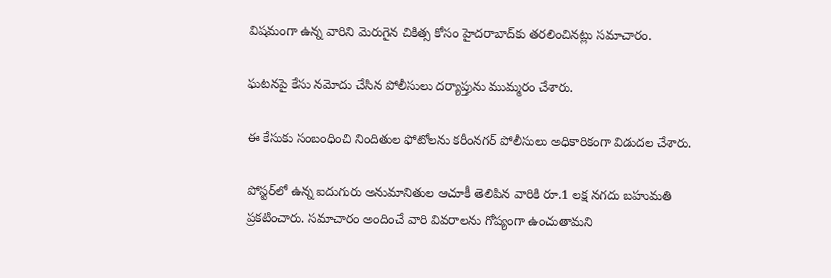విషమంగా ఉన్న వారిని మెరుగైన చికిత్స కోసం హైదరాబాద్‌కు తరలించినట్లు సమాచారం.

ఘటనపై కేసు నమోదు చేసిన పోలీసులు దర్యాప్తును ముమ్మరం చేశారు.

ఈ కేసుకు సంబంధించి నిందితుల ఫోటోలను కరీంనగర్ పోలీసులు అధికారికంగా విడుదల చేశారు.

పోస్టర్‌లో ఉన్న ఐదుగురు అనుమానితుల ఆచూకీ తెలిపిన వారికి రూ.1 లక్ష నగదు బహుమతి ప్రకటించారు. సమాచారం అందించే వారి వివరాలను గోప్యంగా ఉంచుతామని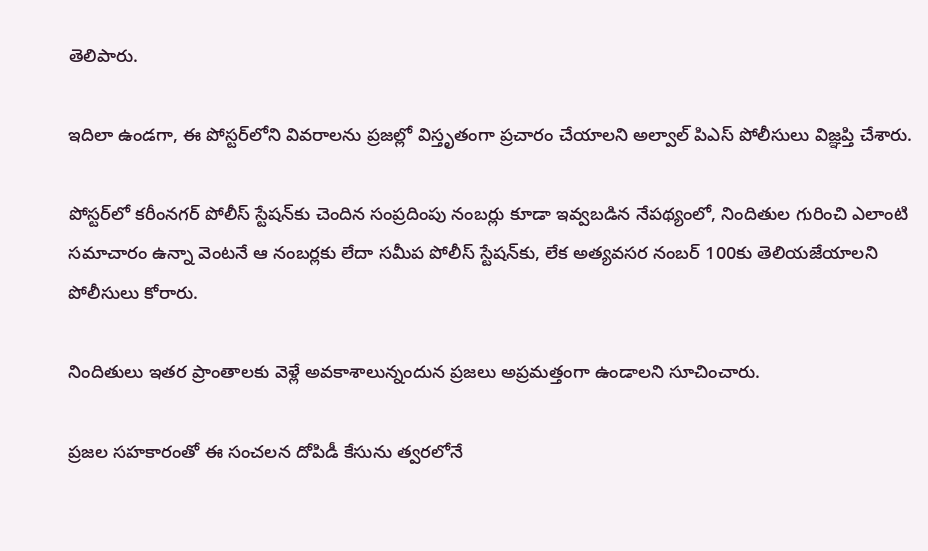తెలిపారు.

ఇదిలా ఉండగా, ఈ పోస్టర్‌లోని వివరాలను ప్రజల్లో విస్తృతంగా ప్రచారం చేయాలని అల్వాల్ పి‌ఎస్ పోలీసులు విజ్ఞప్తి చేశారు.

పోస్టర్‌లో కరీంనగర్ పోలీస్ స్టేషన్‌కు చెందిన సంప్రదింపు నంబర్లు కూడా ఇవ్వబడిన నేపథ్యంలో, నిందితుల గురించి ఎలాంటి సమాచారం ఉన్నా వెంటనే ఆ నంబర్లకు లేదా సమీప పోలీస్ స్టేషన్‌కు, లేక అత్యవసర నంబర్ 100కు తెలియజేయాలని పోలీసులు కోరారు.

నిందితులు ఇతర ప్రాంతాలకు వెళ్లే అవకాశాలున్నందున ప్రజలు అప్రమత్తంగా ఉండాలని సూచించారు.

ప్రజల సహకారంతో ఈ సంచలన దోపిడీ కేసును త్వరలోనే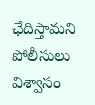ఛేదిస్తామని పోలీసులు విశ్వాసం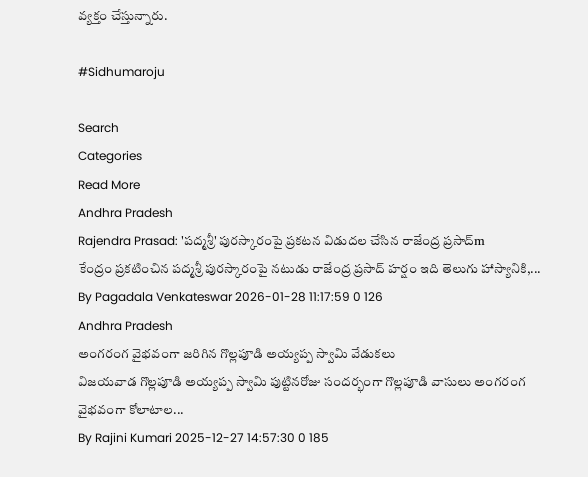వ్యక్తం చేస్తున్నారు.

#Sidhumaroju

Search
Categories
Read More
Andhra Pradesh
Rajendra Prasad: 'పద్మశ్రీ' పురస్కారంపై ప్రకటన విడుదల చేసిన రాజేంద్ర ప్రసాద్m
కేంద్రం ప్రకటించిన పద్మశ్రీ పురస్కారంపై నటుడు రాజేంద్ర ప్రసాద్ హర్షం ఇది తెలుగు హాస్యానికి,...
By Pagadala Venkateswar 2026-01-28 11:17:59 0 126
Andhra Pradesh
అంగరంగ వైభవంగా జరిగిన గొల్లపూడి అయ్యప్ప స్వామి వేడుకలు
విజయవాడ గొల్లపూడి అయ్యప్ప స్వామి పుట్టినరోజు సందర్భంగా గొల్లపూడి వాసులు అంగరంగ వైభవంగా కోలాటాల...
By Rajini Kumari 2025-12-27 14:57:30 0 185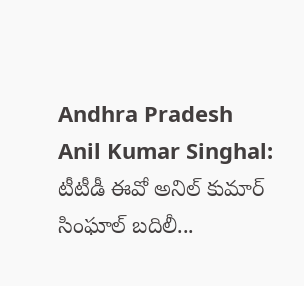Andhra Pradesh
Anil Kumar Singhal: టీటీడీ ఈవో అనిల్ కుమార్ సింఘాల్‌ బదిలీ...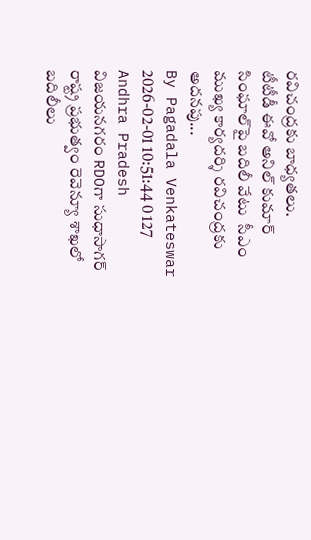రవిచంద్రకు బాధ్యతలు.
టీటీడీ ఈవో అనిల్ కుమార్ సింఘాల్‌పై బదిలీ వేటు  సీఎం ముఖ్య కార్యదర్శి రవిచంద్రకు అదనపు...
By Pagadala Venkateswar 2026-02-01 10:51:44 0 127
Andhra Pradesh
విజయనగరం RDOగా సుధాసాగర్
రాష్ట్ర ప్రభుత్వం రెవెన్యూ శాఖలో బదిలీలు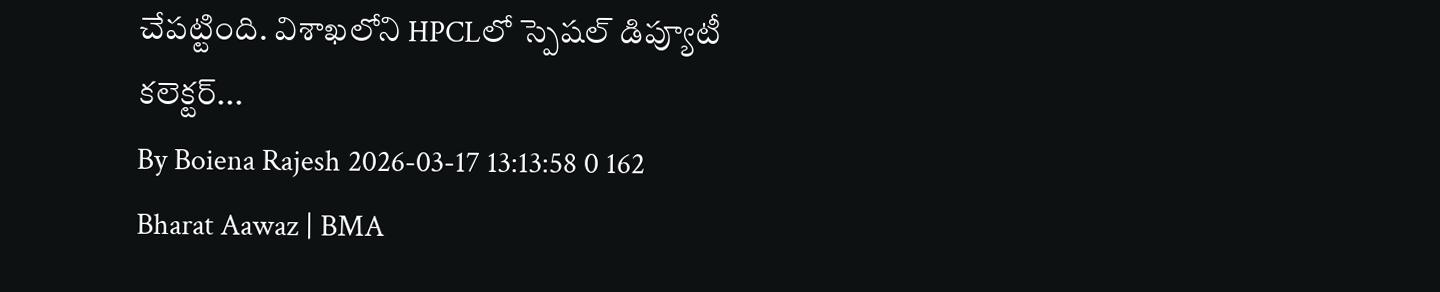చేపట్టింది. విశాఖలోని HPCLలో స్పెషల్ డిప్యూటీ కలెక్టర్...
By Boiena Rajesh 2026-03-17 13:13:58 0 162
Bharat Aawaz | BMA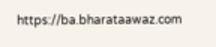https://ba.bharataawaz.com